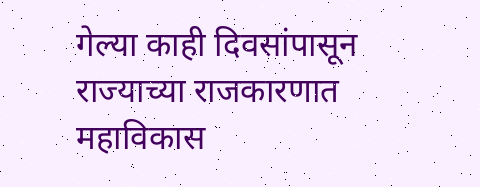गेल्या काही दिवसांपासून राज्याच्या राजकारणात महाविकास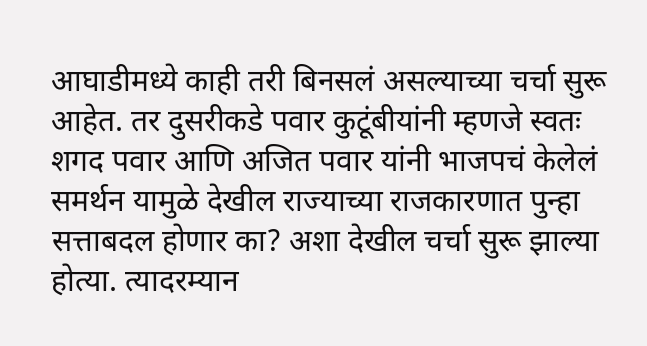आघाडीमध्ये काही तरी बिनसलं असल्याच्या चर्चा सुरू आहेत. तर दुसरीकडे पवार कुटूंबीयांनी म्हणजे स्वतः शगद पवार आणि अजित पवार यांनी भाजपचं केलेलं समर्थन यामुळे देखील राज्याच्या राजकारणात पुन्हा सत्ताबदल होणार का? अशा देखील चर्चा सुरू झाल्या होत्या. त्यादरम्यान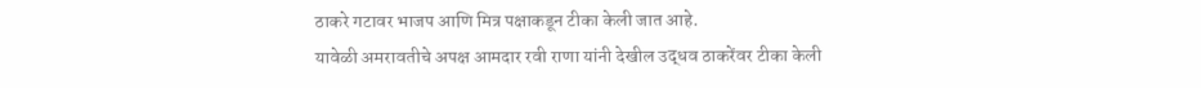ठाकरे गटावर भाजप आणि मित्र पक्षाकडून टीका केली जात आहे.
यावेळी अमरावतीचे अपक्ष आमदार रवी राणा यांनी देखील उद्धव ठाकरेंवर टीका केली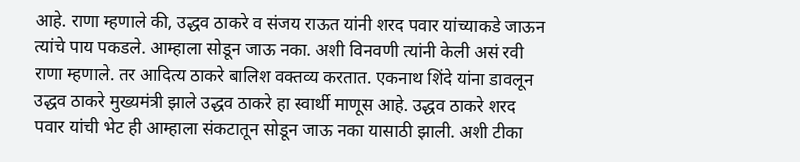आहे. राणा म्हणाले की, उद्धव ठाकरे व संजय राऊत यांनी शरद पवार यांच्याकडे जाऊन त्यांचे पाय पकडले. आम्हाला सोडून जाऊ नका. अशी विनवणी त्यांनी केली असं रवी राणा म्हणाले. तर आदित्य ठाकरे बालिश वक्तव्य करतात. एकनाथ शिंदे यांना डावलून उद्धव ठाकरे मुख्यमंत्री झाले उद्धव ठाकरे हा स्वार्थी माणूस आहे. उद्धव ठाकरे शरद पवार यांची भेट ही आम्हाला संकटातून सोडून जाऊ नका यासाठी झाली. अशी टीका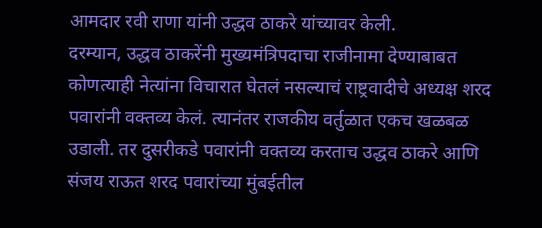आमदार रवी राणा यांनी उद्धव ठाकरे यांच्यावर केली.
दरम्यान, उद्धव ठाकरेंनी मुख्यमंत्रिपदाचा राजीनामा देण्याबाबत कोणत्याही नेत्यांना विचारात घेतलं नसल्याचं राष्ट्रवादीचे अध्यक्ष शरद पवारांनी वक्तव्य केलं. त्यानंतर राजकीय वर्तुळात एकच खळबळ उडाली. तर दुसरीकडे पवारांनी वक्तव्य करताच उद्धव ठाकरे आणि संजय राऊत शरद पवारांच्या मुंबईतील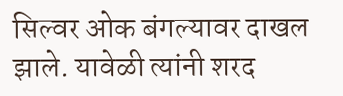सिल्वर ओक बंगल्यावर दाखल झाले. यावेळी त्यांनी शरद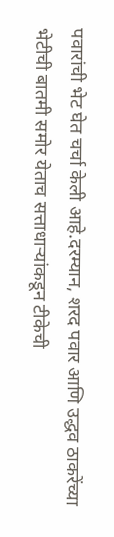पवारांची भेट घेत चर्चा केली आहे.दरम्यान, शरद पवार आणि उद्धव ठाकरेंच्या भेटीची बातमी समोर येताच सत्ताधाऱ्यांकडून टीकेची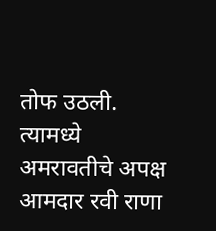तोफ उठली. त्यामध्ये अमरावतीचे अपक्ष आमदार रवी राणा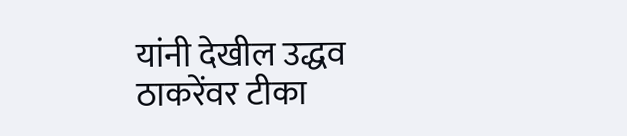यांनी देखील उद्धव ठाकरेंवर टीका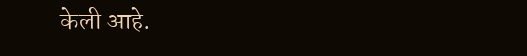केली आहे.